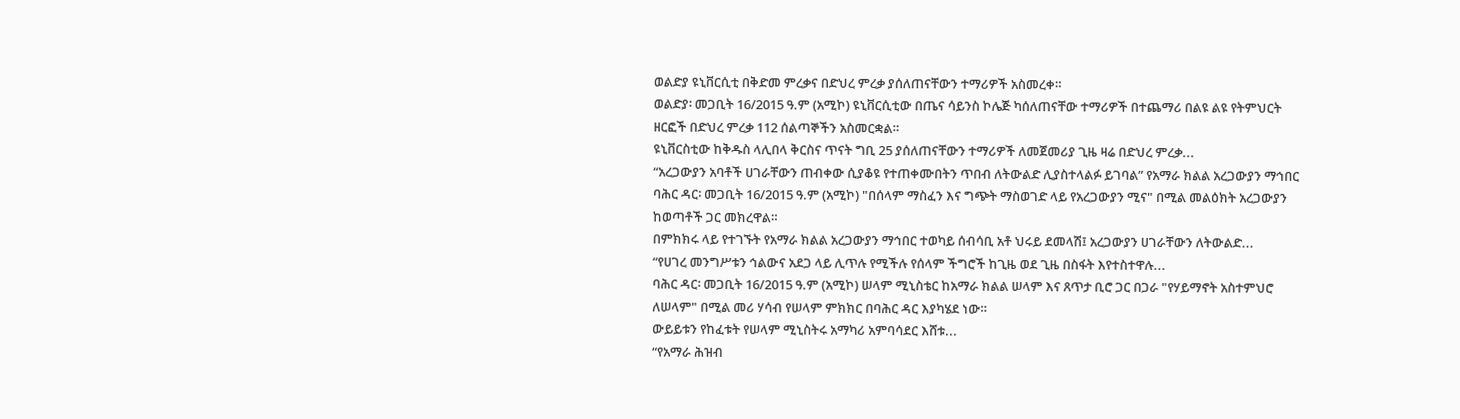ወልድያ ዩኒቨርሲቲ በቅድመ ምረቃና በድህረ ምረቃ ያሰለጠናቸውን ተማሪዎች አስመረቀ።
ወልድያ፡ መጋቢት 16/2015 ዓ.ም (አሚኮ) ዩኒቨርሲቲው በጤና ሳይንስ ኮሌጅ ካሰለጠናቸው ተማሪዎች በተጨማሪ በልዩ ልዩ የትምህርት ዘርፎች በድህረ ምረቃ 112 ሰልጣኞችን አስመርቋል።
ዩኒቨርስቲው ከቅዱስ ላሊበላ ቅርስና ጥናት ግቢ 25 ያሰለጠናቸውን ተማሪዎች ለመጀመሪያ ጊዜ ዛሬ በድህረ ምረቃ...
“አረጋውያን አባቶች ሀገራቸውን ጠብቀው ሲያቆዩ የተጠቀሙበትን ጥበብ ለትውልድ ሊያስተላልፉ ይገባል” የአማራ ክልል አረጋውያን ማኅበር
ባሕር ዳር፡ መጋቢት 16/2015 ዓ.ም (አሚኮ) "በሰላም ማስፈን እና ግጭት ማስወገድ ላይ የአረጋውያን ሚና" በሚል መልዕክት አረጋውያን ከወጣቶች ጋር መክረዋል።
በምክክሩ ላይ የተገኙት የአማራ ክልል አረጋውያን ማኅበር ተወካይ ሰብሳቢ አቶ ህሩይ ደመላሽ፤ አረጋውያን ሀገራቸውን ለትውልድ...
“የሀገረ መንግሥቱን ኅልውና አደጋ ላይ ሊጥሉ የሚችሉ የሰላም ችግሮች ከጊዜ ወደ ጊዜ በስፋት እየተስተዋሉ...
ባሕር ዳር፡ መጋቢት 16/2015 ዓ.ም (አሚኮ) ሠላም ሚኒስቴር ከአማራ ክልል ሠላም እና ጸጥታ ቢሮ ጋር በጋራ "የሃይማኖት አስተምህሮ ለሠላም" በሚል መሪ ሃሳብ የሠላም ምክክር በባሕር ዳር እያካሄደ ነው።
ውይይቱን የከፈቱት የሠላም ሚኒስትሩ አማካሪ አምባሳደር እሸቱ...
“የአማራ ሕዝብ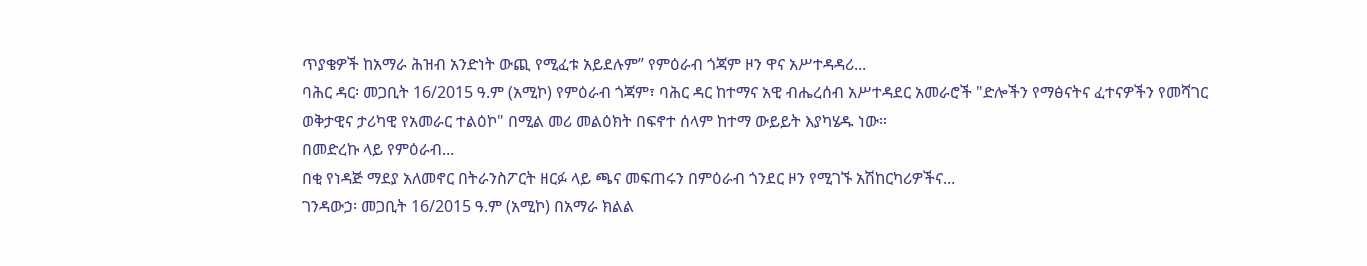ጥያቄዎች ከአማራ ሕዝብ አንድነት ውጪ የሚፈቱ አይደሉም” የምዕራብ ጎጃም ዞን ዋና አሥተዳዳሪ...
ባሕር ዳር፡ መጋቢት 16/2015 ዓ.ም (አሚኮ) የምዕራብ ጎጃም፣ ባሕር ዳር ከተማና አዊ ብሔረሰብ አሥተዳደር አመራሮች "ድሎችን የማፅናትና ፈተናዎችን የመሻገር ወቅታዊና ታሪካዊ የአመራር ተልዕኮ" በሚል መሪ መልዕክት በፍኖተ ሰላም ከተማ ውይይት እያካሄዱ ነው።
በመድረኩ ላይ የምዕራብ...
በቂ የነዳጅ ማደያ አለመኖር በትራንስፖርት ዘርፉ ላይ ጫና መፍጠሩን በምዕራብ ጎንደር ዞን የሚገኙ አሽከርካሪዎችና...
ገንዳውኃ፡ መጋቢት 16/2015 ዓ.ም (አሚኮ) በአማራ ክልል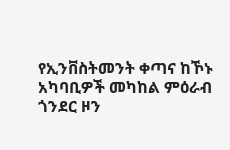የኢንቨስትመንት ቀጣና ከኾኑ አካባቢዎች መካከል ምዕራብ ጎንደር ዞን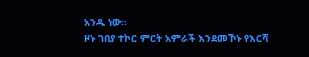አንዱ ነው።
ዞኑ ገበያ ተኮር ምርት አምራች እንደመኾኑ የእርሻ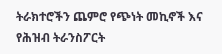ትራክተሮችን ጨምሮ የጭነት መኪኖች እና የሕዝብ ትራንስፖርት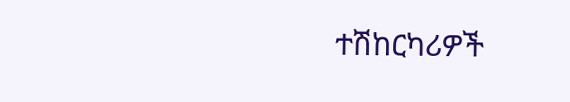ተሽከርካሪዎች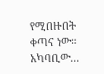የሚበዙበት ቀጣና ነው።
አካባቢው...